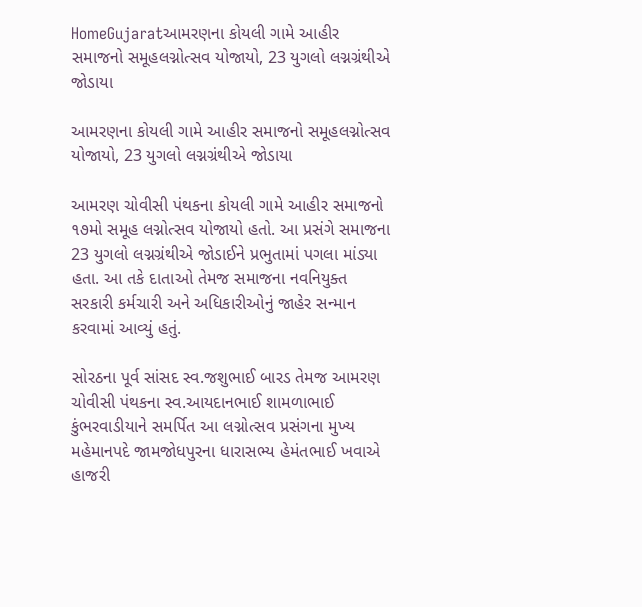HomeGujaratઆમરણના કોયલી ગામે આહીર સમાજનો સમૂહલગ્નોત્સવ યોજાયો, 23 યુગલો લગ્નગ્રંથીએ જોડાયા

આમરણના કોયલી ગામે આહીર સમાજનો સમૂહલગ્નોત્સવ યોજાયો, 23 યુગલો લગ્નગ્રંથીએ જોડાયા

આમરણ ચોવીસી પંથકના કોયલી ગામે આહીર સમાજનો ૧૭મો સમૂહ લગ્નોત્સવ યોજાયો હતો. આ પ્રસંગે સમાજના 23 યુગલો લગ્નગ્રંથીએ જોડાઈને પ્રભુતામાં પગલા માંડ્યા હતા. આ તકે દાતાઓ તેમજ સમાજના નવનિયુક્ત સરકારી કર્મચારી અને અધિકારીઓનું જાહેર સન્માન કરવામાં આવ્યું હતું.

સોરઠના પૂર્વ સાંસદ સ્વ.જશુભાઈ બારડ તેમજ આમરણ ચોવીસી પંથકના સ્વ.આયદાનભાઈ શામળાભાઈ કુંભરવાડીયાને સમર્પિત આ લગ્નોત્સવ પ્રસંગના મુખ્ય મહેમાનપદે જામજોધપુરના ધારાસભ્ય હેમંતભાઈ ખવાએ હાજરી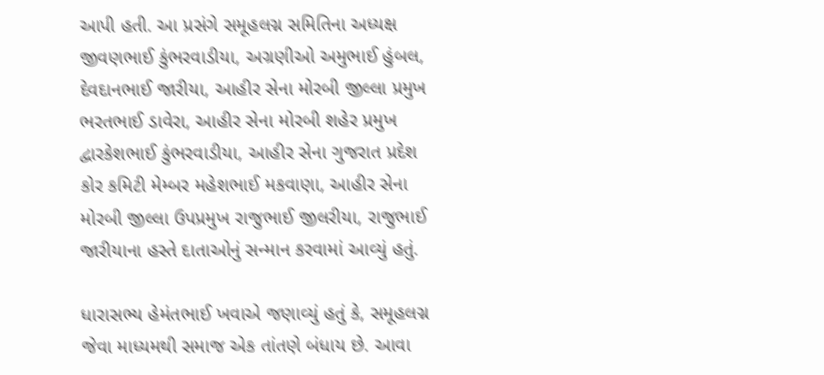આપી હતી. આ પ્રસંગે સમૂહલગ્ન સમિતિના અધ્યક્ષ જીવણભાઈ કુંભરવાડીયા, અગ્રણીઓ અમુભાઈ હુંબલ, દેવદાનભાઈ જારીયા, આહીર સેના મોરબી જીલ્લા પ્રમુખ ભરતભાઈ ડાવેરા, આહીર સેના મોરબી શહેર પ્રમુખ દ્વારકેશભાઈ કુંભરવાડીયા, આહીર સેના ગુજરાત પ્રદેશ કોર કમિટી મેમ્બર મહેશભાઈ મકવાણા, આહીર સેના મોરબી જીલ્લા ઉપપ્રમુખ રાજુભાઈ જીલરીયા, રાજુભાઈ જારીયાના હસ્તે દાતાઓનું સન્માન કરવામાં આવ્યું હતું.

ધારાસભ્ય હેમંતભાઈ ખવાએ જણાવ્યું હતું કે, સમૂહલગ્ન જેવા માધ્યમથી સમાજ એક તાંતણે બંધાય છે. આવા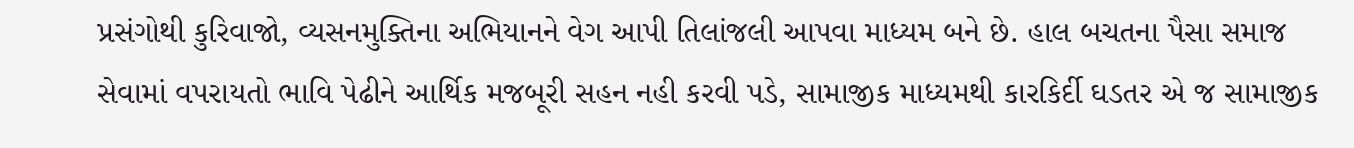પ્રસંગોથી કુરિવાજો, વ્યસનમુક્તિના અભિયાનને વેગ આપી તિલાંજલી આપવા માધ્યમ બને છે. હાલ બચતના પૈસા સમાજ સેવામાં વપરાયતો ભાવિ પેઢીને આર્થિક મજબૂરી સહન નહી કરવી પડે, સામાજીક માધ્યમથી કારકિર્દી ઘડતર એ જ સામાજીક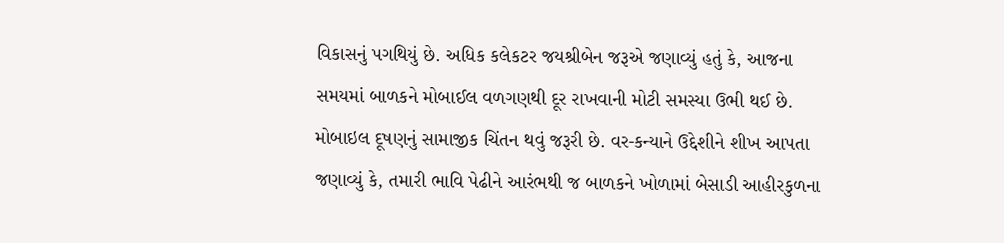વિકાસનું પગથિયું છે. અધિક કલેકટર જયશ્રીબેન જરૂએ જણાવ્યું હતું કે, આજના સમયમાં બાળકને મોબાઈલ વળગણથી દૂર રાખવાની મોટી સમસ્યા ઉભી થઈ છે. મોબાઇલ દૂષણનું સામાજીક ચિંતન થવું જરૂરી છે. વર-કન્યાને ઉદ્દેશીને શીખ આપતા જણાવ્યું કે, તમારી ભાવિ પેઢીને આરંભથી જ બાળકને ખોળામાં બેસાડી આહીરકુળના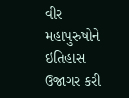વીર મહાપુરુષોને ઇતિહાસ ઉજાગર કરી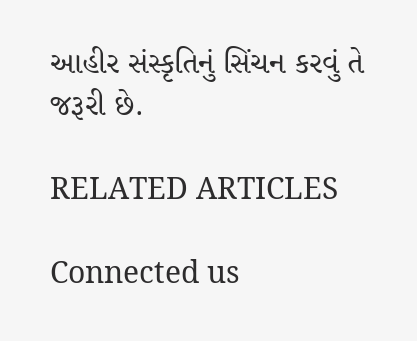આહીર સંસ્કૃતિનું સિંચન કરવું તે જરૂરી છે.

RELATED ARTICLES

Connected us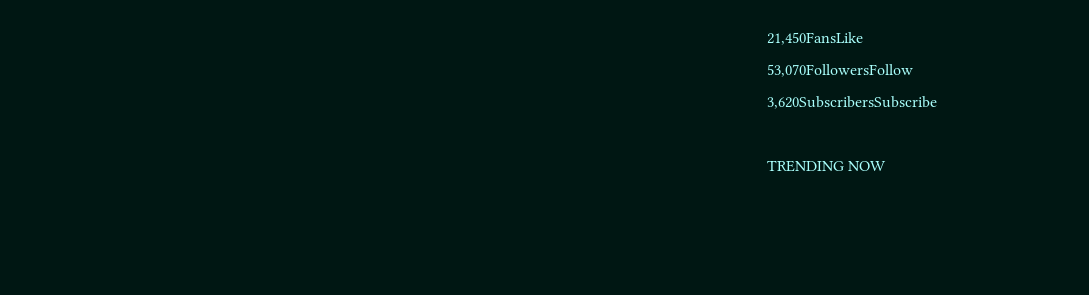21,450FansLike
53,070FollowersFollow
3,620SubscribersSubscribe

TRENDING NOW